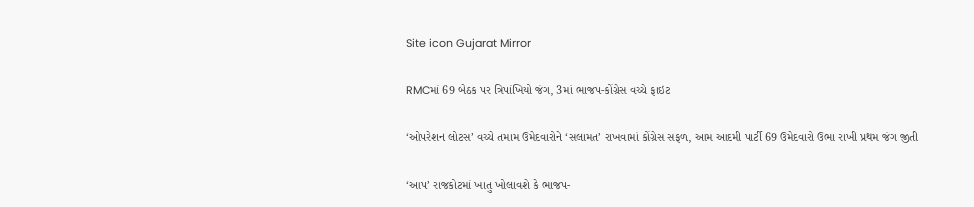Site icon Gujarat Mirror

RMCમાં 69 બેઠક પર ત્રિપાંખિયો જંગ, 3માં ભાજપ-કોંગ્રેસ વચ્ચે ફાઇટ

‘ઓપરેશન લોટસ’ વચ્ચે તમામ ઉમેદવારોને ‘સલામત’ રાખવામાં કોંગ્રેસ સફળ, આમ આદમી પાર્ટી 69 ઉમેદવારો ઉભા રાખી પ્રથમ જંગ જીતી

‘આપ’ રાજકોટમાં ખાતુ ખોલાવશે કે ભાજપ-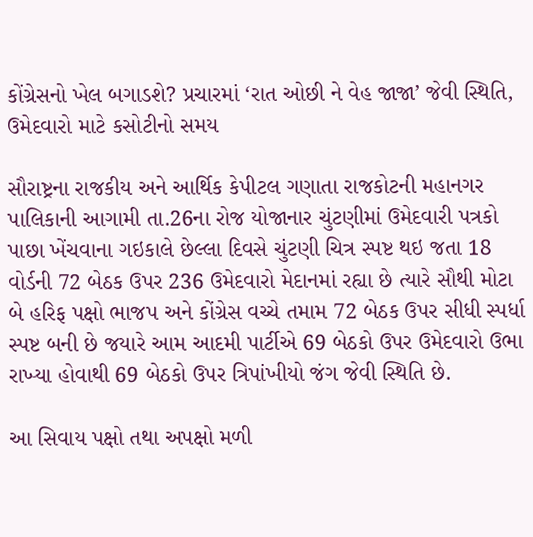કોંગ્રેસનો ખેલ બગાડશે? પ્રચારમાં ‘રાત ઓછી ને વેહ જાજા’ જેવી સ્થિતિ, ઉમેદવારો માટે કસોટીનો સમય

સૌરાષ્ટ્રના રાજકીય અને આર્થિક કેપીટલ ગણાતા રાજકોટની મહાનગર પાલિકાની આગામી તા.26ના રોજ યોજાનાર ચુંટણીમાં ઉમેદવારી પત્રકો પાછા ખેંચવાના ગઇકાલે છેલ્લા દિવસે ચુંટણી ચિત્ર સ્પષ્ટ થઇ જતા 18 વોર્ડની 72 બેઠક ઉપર 236 ઉમેદવારો મેદાનમાં રહ્યા છે ત્યારે સૌથી મોટા બે હરિફ પક્ષો ભાજપ અને કોંગ્રેસ વચ્ચે તમામ 72 બેઠક ઉપર સીધી સ્પર્ધા સ્પષ્ટ બની છે જયારે આમ આદમી પાર્ટીએ 69 બેઠકો ઉપર ઉમેદવારો ઉભા રાખ્યા હોવાથી 69 બેઠકો ઉપર ત્રિપાંખીયો જંગ જેવી સ્થિતિ છે.

આ સિવાય પક્ષો તથા અપક્ષો મળી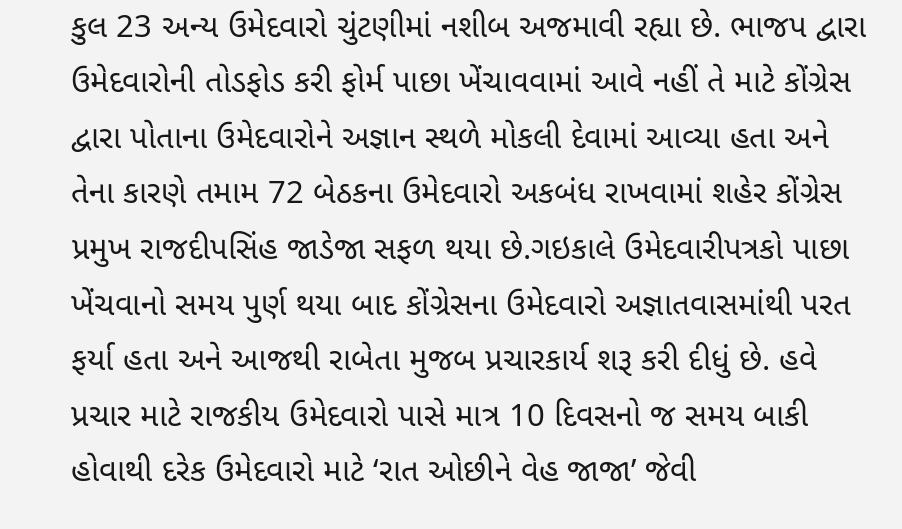કુલ 23 અન્ય ઉમેદવારો ચુંટણીમાં નશીબ અજમાવી રહ્યા છે. ભાજપ દ્વારા ઉમેદવારોની તોડફોડ કરી ફોર્મ પાછા ખેંચાવવામાં આવે નહીં તે માટે કોંગ્રેસ દ્વારા પોતાના ઉમેદવારોને અજ્ઞાન સ્થળે મોકલી દેવામાં આવ્યા હતા અને તેના કારણે તમામ 72 બેઠકના ઉમેદવારો અકબંધ રાખવામાં શહેર કોંગ્રેસ પ્રમુખ રાજદીપસિંહ જાડેજા સફળ થયા છે.ગઇકાલે ઉમેદવારીપત્રકો પાછા ખેંચવાનો સમય પુર્ણ થયા બાદ કોંગ્રેસના ઉમેદવારો અજ્ઞાતવાસમાંથી પરત ફર્યા હતા અને આજથી રાબેતા મુજબ પ્રચારકાર્ય શરૂ કરી દીધું છે. હવે પ્રચાર માટે રાજકીય ઉમેદવારો પાસે માત્ર 10 દિવસનો જ સમય બાકી હોવાથી દરેક ઉમેદવારો માટે ‘રાત ઓછીને વેહ જાજા’ જેવી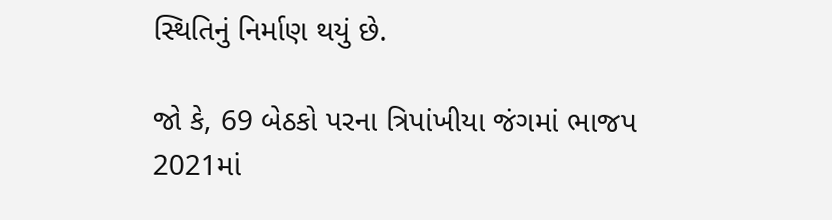સ્થિતિનું નિર્માણ થયું છે.

જો કે, 69 બેઠકો પરના ત્રિપાંખીયા જંગમાં ભાજપ 2021માં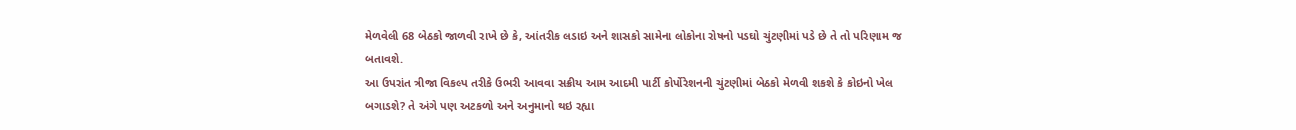મેળવેલી 68 બેઠકો જાળવી રાખે છે કે, આંતરીક લડાઇ અને શાસકો સામેના લોકોના રોષનો પડઘો ચુંટણીમાં પડે છે તે તો પરિણામ જ બતાવશે.
આ ઉપરાંત ત્રીજા વિકલ્પ તરીકે ઉભરી આવવા સક્રીય આમ આદમી પાર્ટી કોર્પોરેશનની ચુંટણીમાં બેઠકો મેળવી શકશે કે કોઇનો ખેલ બગાડશે? તે અંગે પણ અટકળો અને અનુમાનો થઇ રહ્યા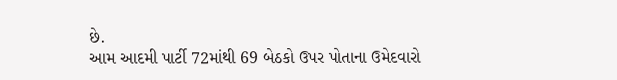છે.
આમ આદમી પાર્ટી 72માંથી 69 બેઠકો ઉપર પોતાના ઉમેદવારો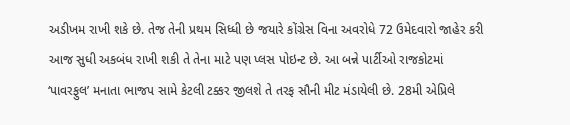અડીખમ રાખી શકે છે. તેજ તેની પ્રથમ સિધ્ધી છે જયારે કોંગ્રેસ વિના અવરોધે 72 ઉમેદવારો જાહેર કરી આજ સુધી અકબંધ રાખી શકી તે તેના માટે પણ પ્લસ પોઇન્ટ છે. આ બન્ને પાર્ટીઓ રાજકોટમાં ‘પાવરફુલ’ મનાતા ભાજપ સામે કેટલી ટક્કર જીલશે તે તરફ સૌની મીટ મંડાયેલી છે. 28મી એપ્રિલે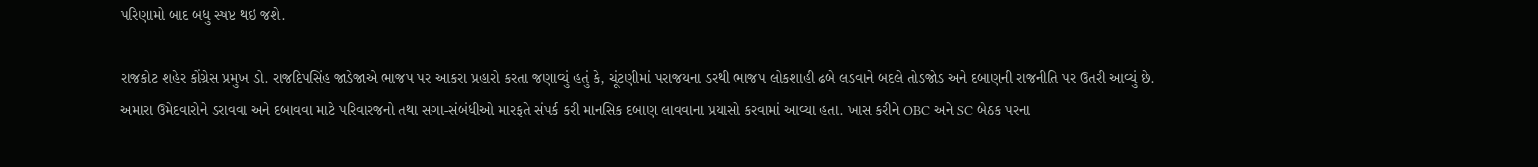પરિણામો બાદ બધુ સ્ષપ્ટ થઇ જશે.

રાજકોટ શહેર કોંગ્રેસ પ્રમુખ ડો. રાજદિપસિંહ જાડેજાએ ભાજપ પર આકરા પ્રહારો કરતા જણાવ્યું હતું કે, ચૂંટણીમાં પરાજયના ડરથી ભાજપ લોકશાહી ઢબે લડવાને બદલે તોડજોડ અને દબાણની રાજનીતિ પર ઉતરી આવ્યું છે. અમારા ઉમેદવારોને ડરાવવા અને દબાવવા માટે પરિવારજનો તથા સગા-સંબંધીઓ મારફતે સંપર્ક કરી માનસિક દબાણ લાવવાના પ્રયાસો કરવામાં આવ્યા હતા. ખાસ કરીને OBC અને SC બેઠક પરના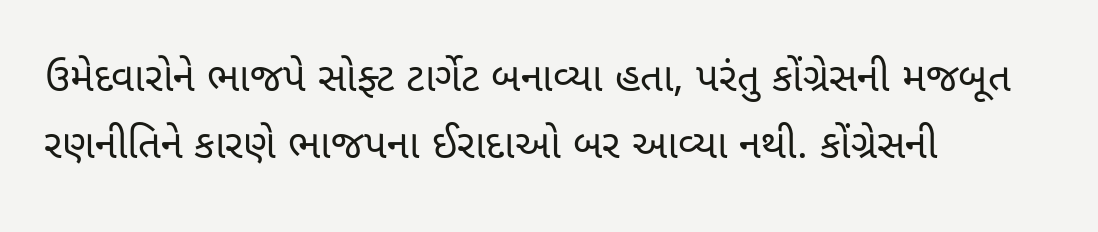ઉમેદવારોને ભાજપે સોફ્ટ ટાર્ગેટ બનાવ્યા હતા, પરંતુ કોંગ્રેસની મજબૂત રણનીતિને કારણે ભાજપના ઈરાદાઓ બર આવ્યા નથી. કોંગ્રેસની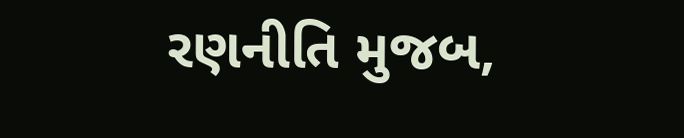રણનીતિ મુજબ,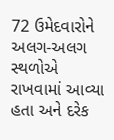72 ઉમેદવારોને અલગ-અલગ સ્થળોએ રાખવામાં આવ્યા હતા અને દરેક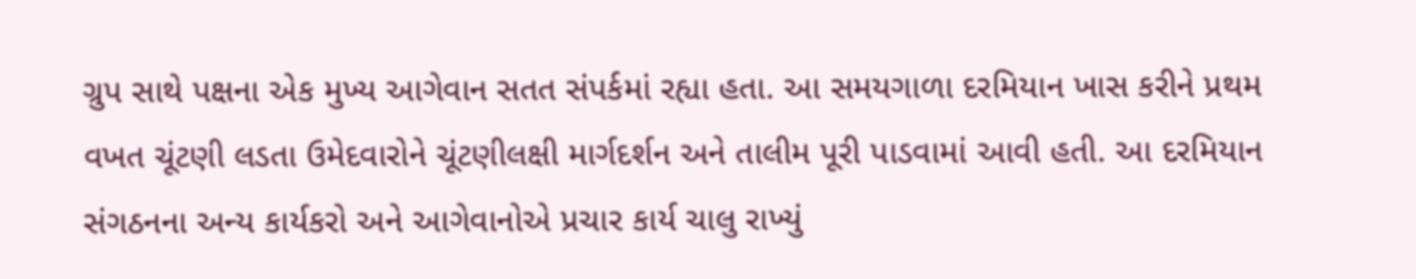ગ્રુપ સાથે પક્ષના એક મુખ્ય આગેવાન સતત સંપર્કમાં રહ્યા હતા. આ સમયગાળા દરમિયાન ખાસ કરીને પ્રથમ વખત ચૂંટણી લડતા ઉમેદવારોને ચૂંટણીલક્ષી માર્ગદર્શન અને તાલીમ પૂરી પાડવામાં આવી હતી. આ દરમિયાન સંગઠનના અન્ય કાર્યકરો અને આગેવાનોએ પ્રચાર કાર્ય ચાલુ રાખ્યું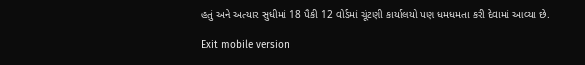હતું અને અત્યાર સુધીમાં 18 પૈકી 12 વોર્ડમાં ચૂંટણી કાર્યાલયો પણ ધમધમતા કરી દેવામાં આવ્યા છે.

Exit mobile version